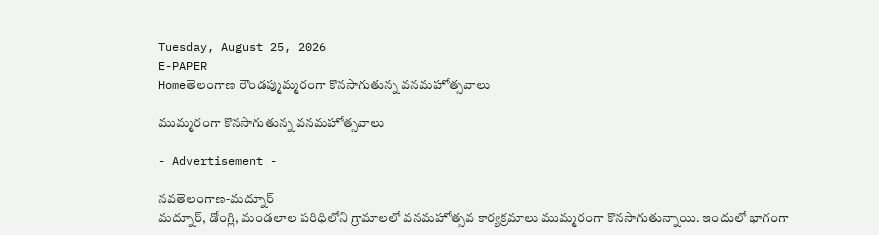Tuesday, August 25, 2026
E-PAPER
Homeతెలంగాణ రౌండప్ముమ్మరంగా కొనసాగుతున్న వనమహోత్సవాలు

ముమ్మరంగా కొనసాగుతున్న వనమహోత్సవాలు

- Advertisement -

నవతెలంగాణ-మద్నూర్
మద్నూర్, డోంగ్లి, మండలాల పరిధిలోని గ్రామాలలో వనమహోత్సవ కార్యక్రమాలు ముమ్మరంగా కొనసాగుతున్నాయి. ఇందులో భాగంగా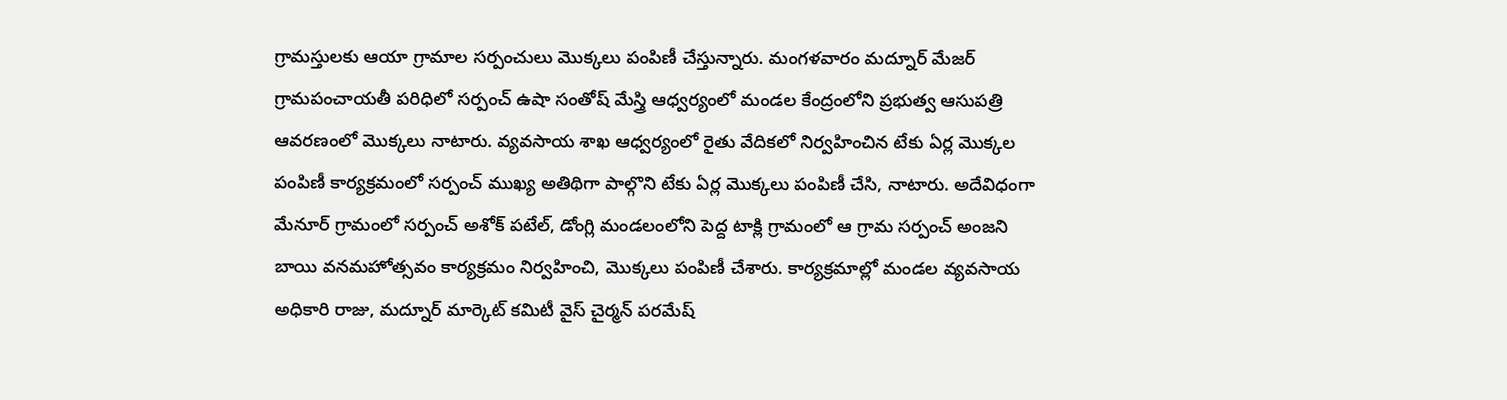గ్రామస్తులకు ఆయా గ్రామాల సర్పంచులు మొక్కలు పంపిణీ చేస్తున్నారు. మంగళవారం మద్నూర్ మేజర్ గ్రామపంచాయతీ పరిధిలో సర్పంచ్ ఉషా సంతోష్ మేస్త్రి ఆధ్వర్యంలో మండల కేంద్రంలోని ప్రభుత్వ ఆసుపత్రి ఆవరణంలో మొక్కలు నాటారు. వ్యవసాయ శాఖ ఆధ్వర్యంలో రైతు వేదికలో నిర్వహించిన టేకు ఏర్ల మొక్కల పంపిణీ కార్యక్రమంలో సర్పంచ్ ముఖ్య అతిథిగా పాల్గొని టేకు ఏర్ల మొక్కలు పంపిణీ చేసి, నాటారు. అదేవిధంగా మేనూర్ గ్రామంలో సర్పంచ్ అశోక్ పటేల్, డోంగ్లి మండలంలోని పెద్ద టాక్లి గ్రామంలో ఆ గ్రామ సర్పంచ్ అంజని బాయి వనమహోత్సవం కార్యక్రమం నిర్వహించి, మొక్కలు పంపిణీ చేశారు. కార్యక్రమాల్లో మండల వ్యవసాయ అధికారి రాజు, మద్నూర్ మార్కెట్ కమిటీ వైస్ చైర్మన్ పరమేష్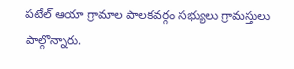పటేల్ ఆయా గ్రామాల పాలకవర్గం సభ్యులు గ్రామస్తులు పాల్గొన్నారు.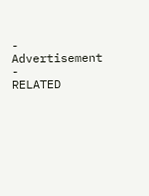- Advertisement -
RELATED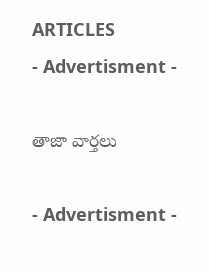ARTICLES
- Advertisment -

తాజా వార్తలు

- Advertisment -